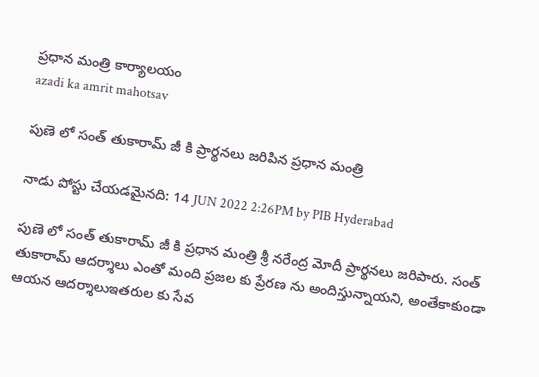ప్రధాన మంత్రి కార్యాలయం
azadi ka amrit mahotsav

పుణె లో సంత్ తుకారామ్ జీ కి ప్రార్థనలు జరిపిన ప్రధాన మంత్రి

నాడు పోస్టు చేయడమైనది: 14 JUN 2022 2:26PM by PIB Hyderabad

పుణె లో సంత్ తుకారామ్ జీ కి ప్రధాన మంత్రి శ్రీ నరేంద్ర మోదీ ప్రార్థనలు జరిపారు. సంత్ తుకారామ్ ఆదర్శాలు ఎంతో మంది ప్రజల కు ప్రేరణ ను అందిస్తున్నాయని, అంతేకాకుండా ఆయన ఆదర్శాలుఇతరుల కు సేవ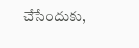చేసేందుకు,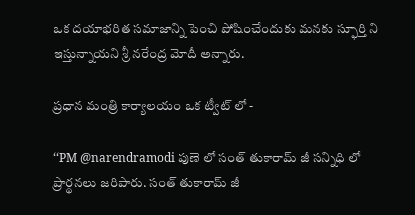ఒక దయాభరిత సమాజాన్ని పెంచి పోషించేందుకు మనకు స్ఫూర్తి ని ఇస్తున్నాయని శ్రీ నరేంద్ర మోదీ అన్నారు.

ప్రధాన మంత్రి కార్యాలయం ఒక ట్వీట్ లో -

‘‘PM @narendramodi పుణె లో సంత్ తుకారామ్ జీ సన్నిధి లో ప్రార్థనలు జరిపారు. సంత్ తుకారామ్ జీ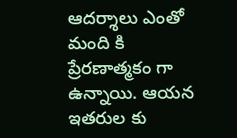ఆదర్శాలు ఎంతో మంది కి ప్రేరణాత్మకం గా ఉన్నాయి. ఆయన ఇతరుల కు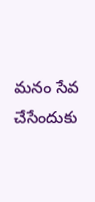మనం సేవ చేసేందుకు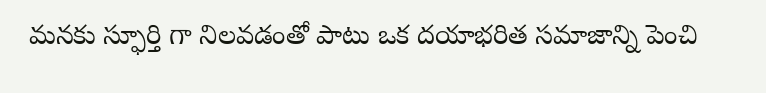మనకు స్ఫూర్తి గా నిలవడంతో పాటు ఒక దయాభరిత సమాజాన్ని పెంచి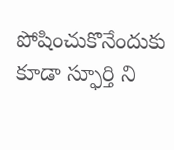పోషించుకొనేందుకు కూడా స్ఫూర్తి ని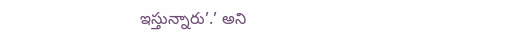ఇస్తున్నారు’.’ అని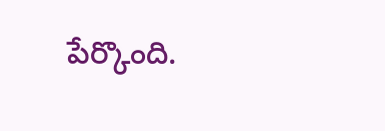పేర్కొంది.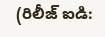(రిలీజ్ ఐడి: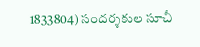1833804) సందర్శకుల సూచీ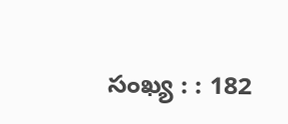సంఖ్య : : 182